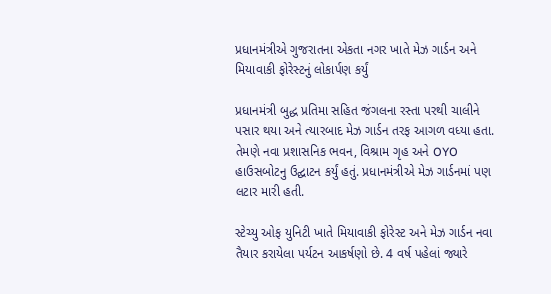પ્રધાનમંત્રીએ ગુજરાતના એકતા નગર ખાતે મેઝ ગાર્ડન અને મિયાવાકી ફોરેસ્ટનું લોકાર્પણ કર્યું

પ્રધાનમંત્રી બુદ્ધ પ્રતિમા સહિત જંગલના રસ્તા પરથી ચાલીને પસાર થયા અને ત્યારબાદ મેઝ ગાર્ડન તરફ આગળ વધ્યા હતા. તેમણે નવા પ્રશાસનિક ભવન, વિશ્રામ ગૃહ અને OYO હાઉસબોટનુ ઉદ્ઘાટન કર્યું હતું. પ્રધાનમંત્રીએ મેઝ ગાર્ડનમાં પણ લટાર મારી હતી.

સ્ટેચ્યુ ઓફ યુનિટી ખાતે મિયાવાકી ફોરેસ્ટ અને મેઝ ગાર્ડન નવા તૈયાર કરાયેલા પર્યટન આકર્ષણો છે. 4 વર્ષ પહેલાં જ્યારે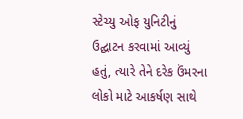સ્ટેચ્યુ ઓફ યુનિટીનું ઉદ્ઘાટન કરવામાં આવ્યું હતું, ત્યારે તેને દરેક ઉંમરના લોકો માટે આકર્ષણ સાથે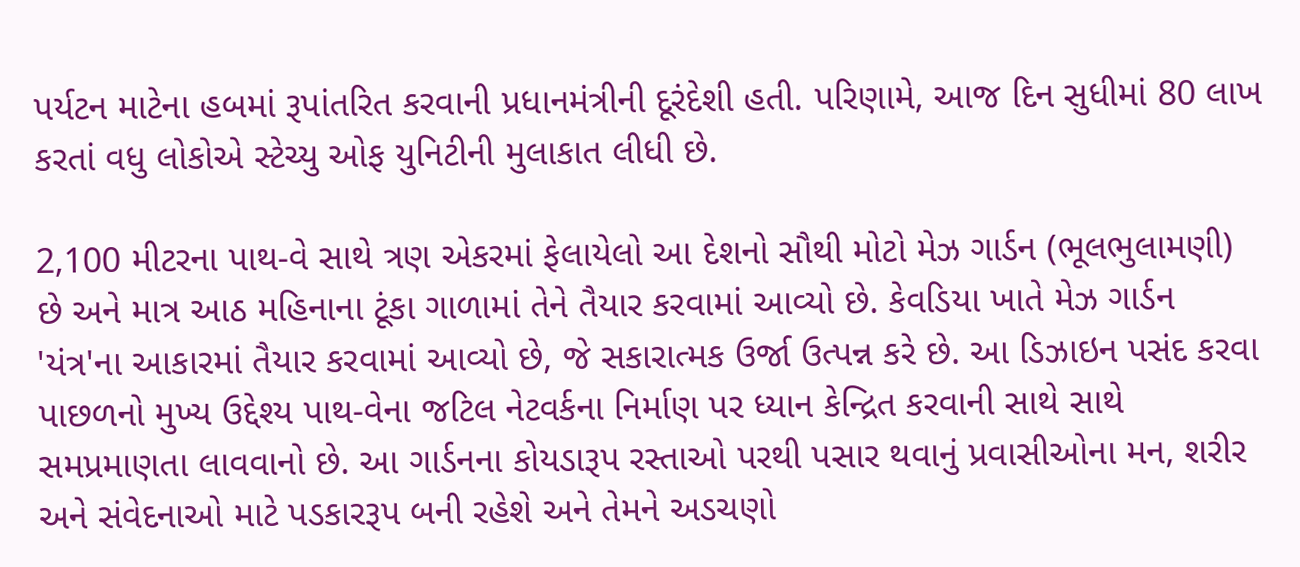પર્યટન માટેના હબમાં રૂપાંતરિત કરવાની પ્રધાનમંત્રીની દૂરંદેશી હતી. પરિણામે, આજ દિન સુધીમાં 80 લાખ કરતાં વધુ લોકોએ સ્ટેચ્યુ ઓફ યુનિટીની મુલાકાત લીધી છે.

2,100 મીટરના પાથ-વે સાથે ત્રણ એકરમાં ફેલાયેલો આ દેશનો સૌથી મોટો મેઝ ગાર્ડન (ભૂલભુલામણી) છે અને માત્ર આઠ મહિનાના ટૂંકા ગાળામાં તેને તૈયાર કરવામાં આવ્યો છે. કેવડિયા ખાતે મેઝ ગાર્ડન 'યંત્ર'ના આકારમાં તૈયાર કરવામાં આવ્યો છે, જે સકારાત્મક ઉર્જા ઉત્પન્ન કરે છે. આ ડિઝાઇન પસંદ કરવા પાછળનો મુખ્ય ઉદ્દેશ્ય પાથ-વેના જટિલ નેટવર્કના નિર્માણ પર ધ્યાન કેન્દ્રિત કરવાની સાથે સાથે સમપ્રમાણતા લાવવાનો છે. આ ગાર્ડનના કોયડારૂપ રસ્તાઓ પરથી પસાર થવાનું પ્રવાસીઓના મન, શરીર અને સંવેદનાઓ માટે પડકારરૂપ બની રહેશે અને તેમને અડચણો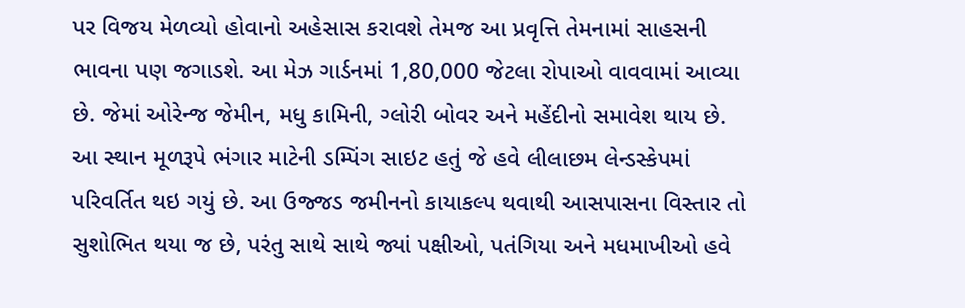પર વિજય મેળવ્યો હોવાનો અહેસાસ કરાવશે તેમજ આ પ્રવૃત્તિ તેમનામાં સાહસની ભાવના પણ જગાડશે. આ મેઝ ગાર્ડનમાં 1,80,000 જેટલા રોપાઓ વાવવામાં આવ્યા છે. જેમાં ઓરેન્જ જેમીન, મધુ કામિની, ગ્લોરી બોવર અને મહેંદીનો સમાવેશ થાય છે. આ સ્થાન મૂળરૂપે ભંગાર માટેની ડમ્પિંગ સાઇટ હતું જે હવે લીલાછમ લેન્ડસ્કેપમાં પરિવર્તિત થઇ ગયું છે. આ ઉજ્જડ જમીનનો કાયાકલ્પ થવાથી આસપાસના વિસ્તાર તો સુશોભિત થયા જ છે, પરંતુ સાથે સાથે જ્યાં પક્ષીઓ, પતંગિયા અને મધમાખીઓ હવે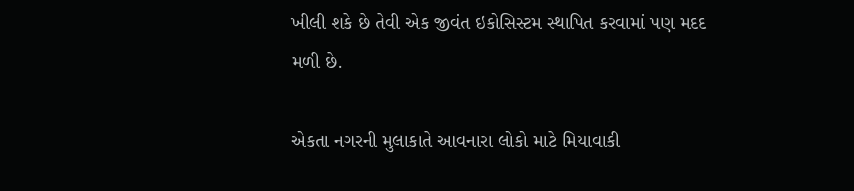ખીલી શકે છે તેવી એક જીવંત ઇકોસિસ્ટમ સ્થાપિત કરવામાં પણ મદદ મળી છે.

એકતા નગરની મુલાકાતે આવનારા લોકો માટે મિયાવાકી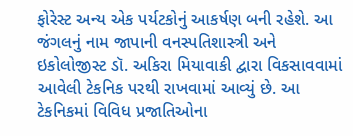ફોરેસ્ટ અન્ય એક પર્યટકોનું આકર્ષણ બની રહેશે. આ જંગલનું નામ જાપાની વનસ્પતિશાસ્ત્રી અને ઇકોલોજીસ્ટ ડૉ. અકિરા મિયાવાકી દ્વારા વિકસાવવામાં આવેલી ટેકનિક પરથી રાખવામાં આવ્યું છે. આ ટેકનિકમાં વિવિધ પ્રજાતિઓના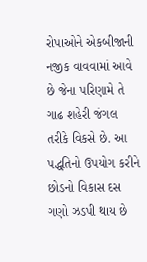રોપાઓને એકબીજાની નજીક વાવવામાં આવે છે જેના પરિણામે તે ગાઢ શહેરી જંગલ તરીકે વિકસે છે. આ પદ્ધતિનો ઉપયોગ કરીને છોડનો વિકાસ દસ ગણો ઝડપી થાય છે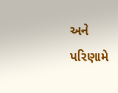અને પરિણામે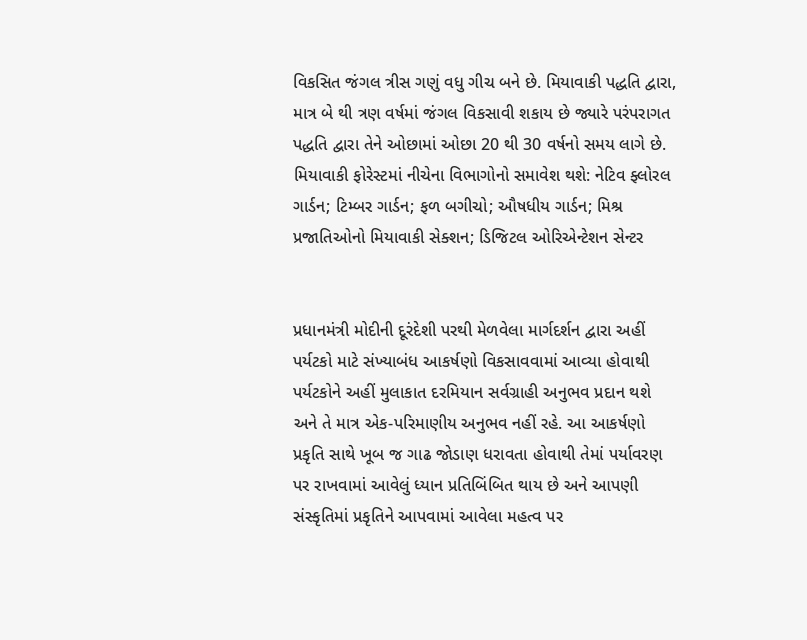વિકસિત જંગલ ત્રીસ ગણું વધુ ગીચ બને છે. મિયાવાકી પદ્ધતિ દ્વારા, માત્ર બે થી ત્રણ વર્ષમાં જંગલ વિકસાવી શકાય છે જ્યારે પરંપરાગત પદ્ધતિ દ્વારા તેને ઓછામાં ઓછા 20 થી 30 વર્ષનો સમય લાગે છે. મિયાવાકી ફોરેસ્ટમાં નીચેના વિભાગોનો સમાવેશ થશે: નેટિવ ફ્લોરલ ગાર્ડન; ટિમ્બર ગાર્ડન; ફળ બગીચો; ઔષધીય ગાર્ડન; મિશ્ર પ્રજાતિઓનો મિયાવાકી સેક્શન; ડિજિટલ ઓરિએન્ટેશન સેન્ટર


પ્રધાનમંત્રી મોદીની દૂરંદેશી પરથી મેળવેલા માર્ગદર્શન દ્વારા અહીં પર્યટકો માટે સંખ્યાબંધ આકર્ષણો વિકસાવવામાં આવ્યા હોવાથી પર્યટકોને અહીં મુલાકાત દરમિયાન સર્વગ્રાહી અનુભવ પ્રદાન થશે અને તે માત્ર એક-પરિમાણીય અનુભવ નહીં રહે. આ આકર્ષણો પ્રકૃતિ સાથે ખૂબ જ ગાઢ જોડાણ ધરાવતા હોવાથી તેમાં પર્યાવરણ પર રાખવામાં આવેલું ધ્યાન પ્રતિબિંબિત થાય છે અને આપણી સંસ્કૃતિમાં પ્રકૃતિને આપવામાં આવેલા મહત્વ પર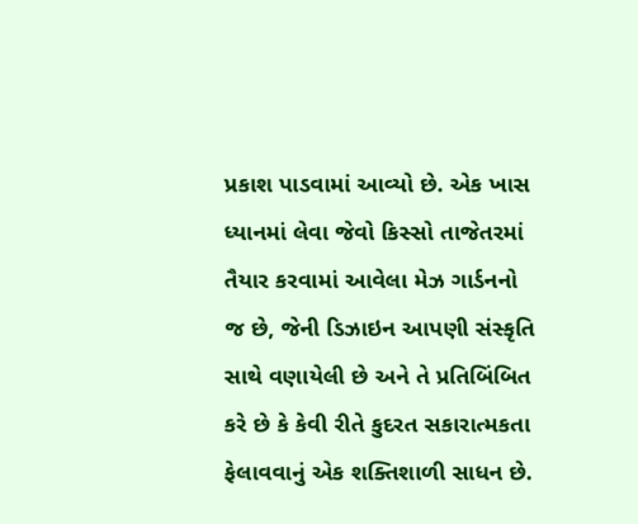પ્રકાશ પાડવામાં આવ્યો છે. એક ખાસ ધ્યાનમાં લેવા જેવો કિસ્સો તાજેતરમાં તૈયાર કરવામાં આવેલા મેઝ ગાર્ડનનો જ છે, જેની ડિઝાઇન આપણી સંસ્કૃતિ સાથે વણાયેલી છે અને તે પ્રતિબિંબિત કરે છે કે કેવી રીતે કુદરત સકારાત્મકતા ફેલાવવાનું એક શક્તિશાળી સાધન છે.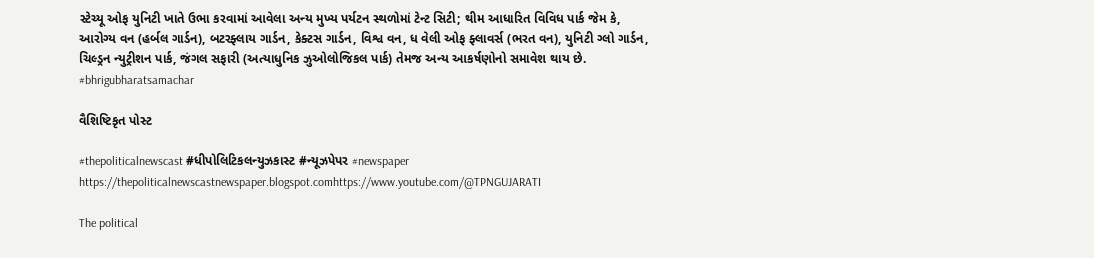સ્ટેચ્યૂ ઓફ યુનિટી ખાતે ઉભા કરવામાં આવેલા અન્ય મુખ્ય પર્યટન સ્થળોમાં ટેન્ટ સિટી; થીમ આધારિત વિવિધ પાર્ક જેમ કે, આરોગ્ય વન (હર્બલ ગાર્ડન), બટરફ્લાય ગાર્ડન, કેક્ટસ ગાર્ડન, વિશ્વ વન, ધ વેલી ઓફ ફ્લાવર્સ (ભરત વન), યુનિટી ગ્લો ગાર્ડન, ચિલ્ડ્રન ન્યુટ્રીશન પાર્ક, જંગલ સફારી (અત્યાધુનિક ઝુઓલોજિકલ પાર્ક) તેમજ અન્ય આકર્ષણોનો સમાવેશ થાય છે. #bhrigubharatsamachar

વૈશિષ્ટિકૃત પોસ્ટ

#thepoliticalnewscast #ધીપોલિટિકલન્યુઝકાસ્ટ #ન્યૂઝપેપર #newspaper https://thepoliticalnewscastnewspaper.blogspot.comhttps://www.youtube.com/@TPNGUJARATI

The political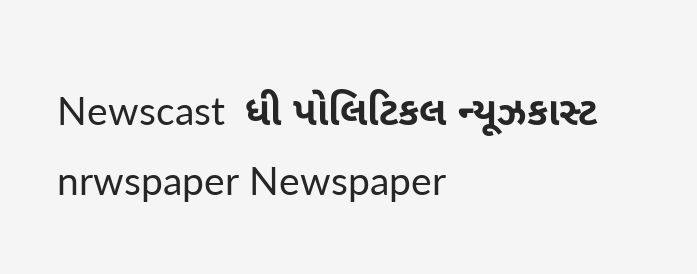Newscast  ધી પોલિટિકલ ન્યૂઝકાસ્ટ nrwspaper Newspaper